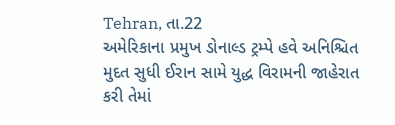Tehran, તા.22
અમેરિકાના પ્રમુખ ડોનાલ્ડ ટ્રમ્પે હવે અનિશ્ચિત મુદત સુધી ઈરાન સામે યુદ્ધ વિરામની જાહેરાત કરી તેમાં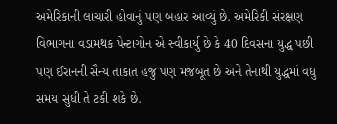અમેરિકાની લાચારી હોવાનું પણ બહાર આવ્યું છે. અમેરિકી સંરક્ષણ વિભાગના વડામથક પેન્ટાગોન એ સ્વીકાર્યુ છે કે 40 દિવસના યુદ્ધ પછી પણ ઈરાનની સૈન્ય તાકાત હજુ પણ મજબૂત છે અને તેનાથી યુદ્ધમાં વધુ સમય સુધી તે ટકી શકે છે.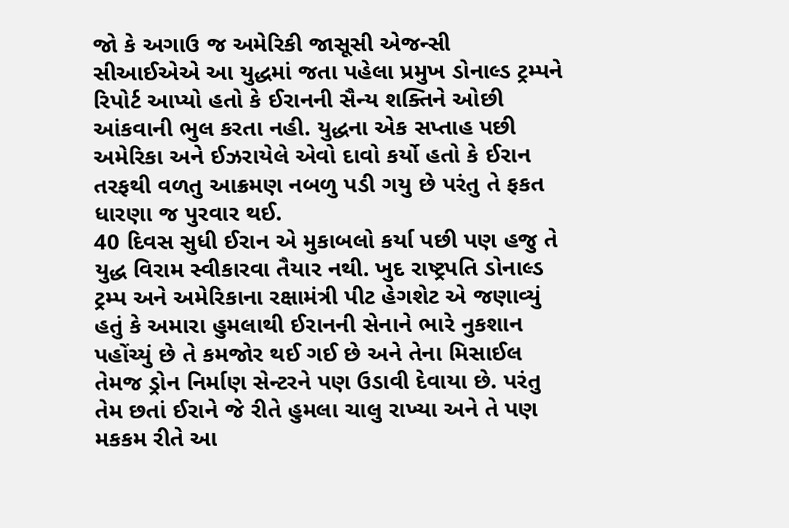જો કે અગાઉ જ અમેરિકી જાસૂસી એજન્સી સીઆઈએએ આ યુદ્ધમાં જતા પહેલા પ્રમુખ ડોનાલ્ડ ટ્રમ્પને રિપોર્ટ આપ્યો હતો કે ઈરાનની સૈન્ય શક્તિને ઓછી આંકવાની ભુલ કરતા નહી. યુદ્ધના એક સપ્તાહ પછી અમેરિકા અને ઈઝરાયેલે એવો દાવો કર્યો હતો કે ઈરાન તરફથી વળતુ આક્રમણ નબળુ પડી ગયુ છે પરંતુ તે ફકત ધારણા જ પુરવાર થઈ.
40 દિવસ સુધી ઈરાન એ મુકાબલો કર્યા પછી પણ હજુ તે યુદ્ધ વિરામ સ્વીકારવા તૈયાર નથી. ખુદ રાષ્ટ્રપતિ ડોનાલ્ડ ટ્રમ્પ અને અમેરિકાના રક્ષામંત્રી પીટ હેગશેટ એ જણાવ્યું હતું કે અમારા હુમલાથી ઈરાનની સેનાને ભારે નુકશાન પહોંચ્યું છે તે કમજોર થઈ ગઈ છે અને તેના મિસાઈલ તેમજ ડ્રોન નિર્માણ સેન્ટરને પણ ઉડાવી દેવાયા છે. પરંતુ તેમ છતાં ઈરાને જે રીતે હુમલા ચાલુ રાખ્યા અને તે પણ મકકમ રીતે આ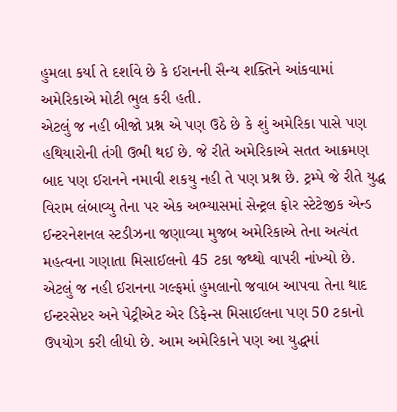હુમલા કર્યા તે દર્શાવે છે કે ઈરાનની સૈન્ય શક્તિને આંકવામાં અમેરિકાએ મોટી ભુલ કરી હતી.
એટલું જ નહી બીજો પ્રશ્ન એ પણ ઉઠે છે કે શું અમેરિકા પાસે પણ હથિયારોની તંગી ઉભી થઈ છે. જે રીતે અમેરિકાએ સતત આક્રમણ બાદ પણ ઈરાનને નમાવી શકયુ નહી તે પણ પ્રશ્ન છે. ટ્રમ્પે જે રીતે યુદ્ધ વિરામ લંબાવ્યુ તેના પર એક અભ્યાસમાં સેન્ટ્રલ ફોર સ્ટેટેજીક એન્ડ ઈન્ટરનેશનલ સ્ટડીઝના જણાવ્યા મુજબ અમેરિકાએ તેના અત્યંત મહત્વના ગણાતા મિસાઈલનો 45 ટકા જથ્થો વાપરી નાંખ્યો છે.
એટલું જ નહી ઈરાનના ગલ્ફમાં હુમલાનો જવાબ આપવા તેના થાદ ઈન્ટરસેપ્ટર અને પેટ્રીએટ એર ડિફેન્સ મિસાઈલના પણ 50 ટકાનો ઉપયોગ કરી લીધો છે. આમ અમેરિકાને પણ આ યુદ્ધમાં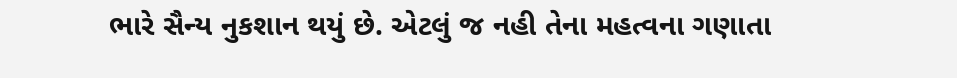ભારે સૈન્ય નુકશાન થયું છે. એટલું જ નહી તેના મહત્વના ગણાતા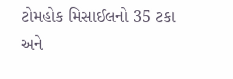ટોમહોક મિસાઈલનો 35 ટકા અને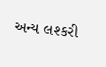અન્ય લશ્કરી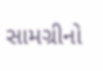સામગ્રીનો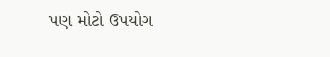પણ મોટો ઉપયોગ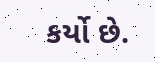કર્યો છે.